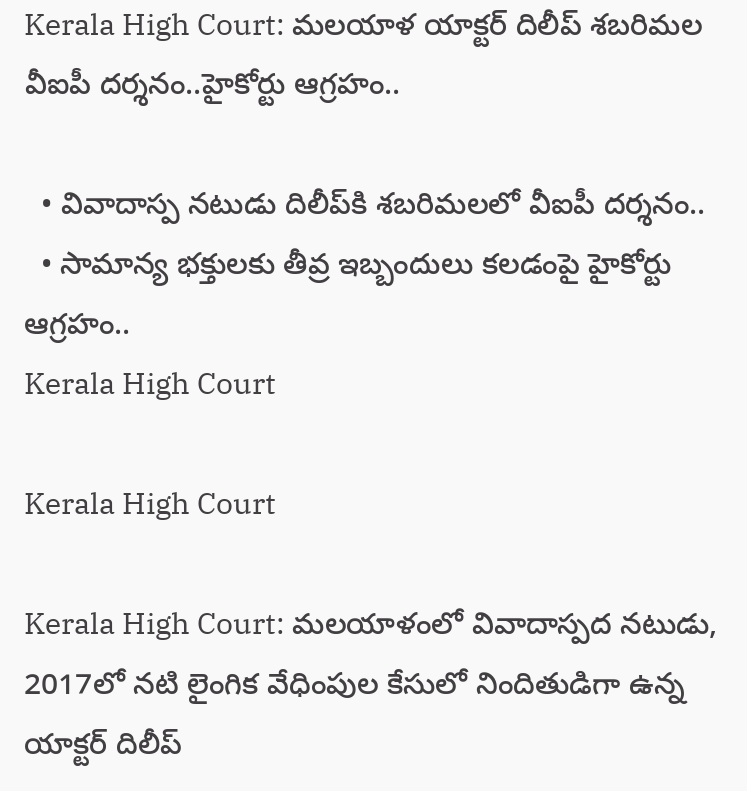Kerala High Court: మలయాళ యాక్టర్ దిలీప్ శబరిమల వీఐపీ దర్శనం..హైకోర్టు ఆగ్రహం..

  • వివాదాస్ప నటుడు దిలీప్‌కి శబరిమలలో వీఐపీ దర్శనం..
  • సామాన్య భక్తులకు తీవ్ర ఇబ్బందులు కలడంపై హైకోర్టు ఆగ్రహం..
Kerala High Court

Kerala High Court

Kerala High Court: మలయాళంలో వివాదాస్పద నటుడు, 2017లో నటి లైంగిక వేధింపుల కేసులో నిందితుడిగా ఉన్న యాక్టర్ దిలీప్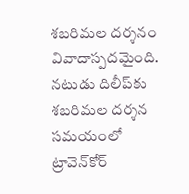శబరిమల దర్శనం వివాదాస్పదమైంది. నటుడు దిలీప్‌కు శబరిమల దర్శన సమయంలో ట్రావెన్‌కోర్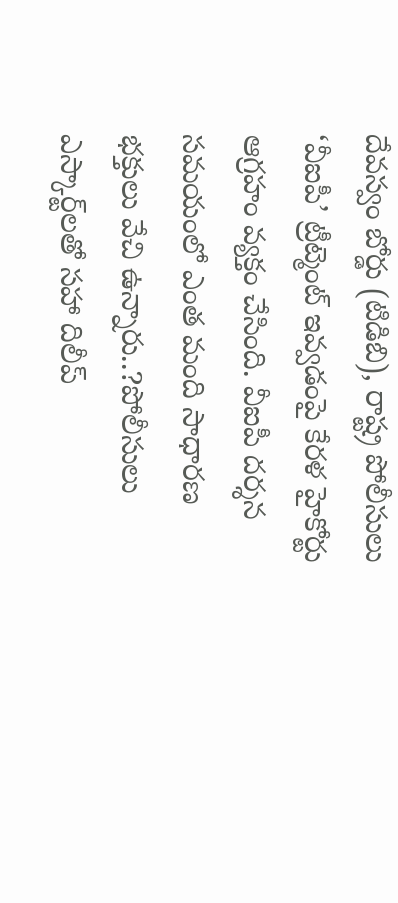దేవస్వం బోర్డు (టిడిబి), రాష్ట్ర పోలీసులు ‘వీఐపీ’ ట్రీట్మెంట్ ఇవ్వడంపై కేరళ హైకోర్టు ఆగ్రహం వ్యక్తం చేసింది. వీఐపీ దర్శన సమయంలో ఎంత మంది సాధారణ భక్తులు వేచి ఉన్నారు..?పోలీసులు ఎస్కార్ట్‌లతో సహా దిలీప్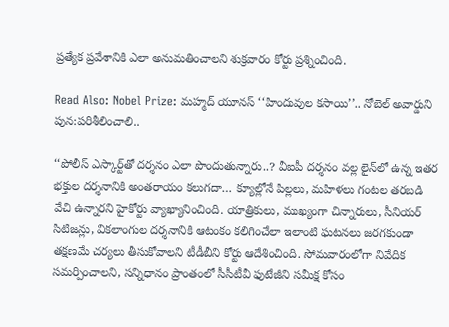ప్రత్యేక ప్రవేశానికి ఎలా అనుమతించాలని శుక్రవారం కోర్టు ప్రశ్నించింది.

Read Also: Nobel Prize: మహ్మద్ యూనస్ ‘‘హిందువుల కసాయి’’.. నోబెల్ అవార్డుని పున:పరిశీలించాలి..

‘‘పోలీస్ ఎస్కార్ట్‌తో దర్శనం ఎలా పొందుతున్నారు..? వీఐపీ దర్శనం వల్ల లైన్‌లో ఉన్న ఇతర భక్తుల దర్శనానికి అంతరాయం కలుగదా… క్యూల్లోనే పిల్లలు, మహిళలు గంటల తరబడి వేచి ఉన్నారని హైకోర్టు వ్యాఖ్యానించింది. యాత్రికులు, ముఖ్యంగా చిన్నారులు, సీనియర్ సిటిజన్లు, వికలాంగుల దర్శనానికి ఆటంకం కలిగించేలా ఇలాంటి ఘటనలు జరగకుండా తక్షణమే చర్యలు తీసుకోవాలని టీడీబీని కోర్టు ఆదేశించింది. సోమవారంలోగా నివేదిక సమర్పించాలని, సన్నిధానం ప్రాంతంలో సీసీటీవీ ఫుటేజీని సమీక్ష కోసం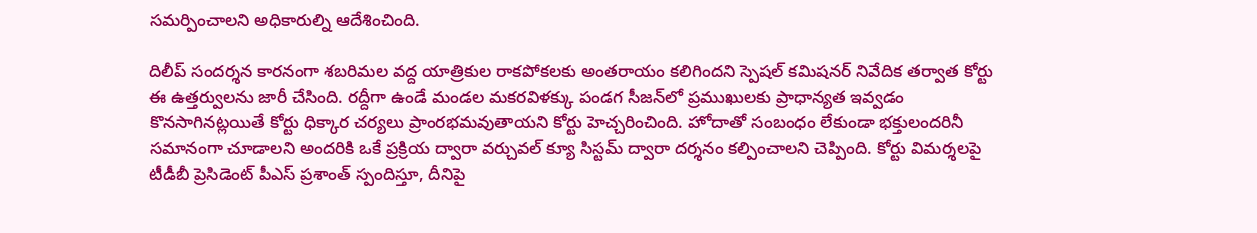సమర్పించాలని అధికారుల్ని ఆదేశించింది.

దిలీప్ సందర్శన కారనంగా శబరిమల వద్ద యాత్రికుల రాకపోకలకు అంతరాయం కలిగిందని స్పెషల్ కమిషనర్ నివేదిక తర్వాత కోర్టు ఈ ఉత్తర్వులను జారీ చేసింది. రద్దీగా ఉండే మండల మకరవిళక్కు పండగ సీజన్‌లో ప్రముఖులకు ప్రాధాన్యత ఇవ్వడం కొనసాగినట్లయితే కోర్టు ధిక్కార చర్యలు ప్రాంరభమవుతాయని కోర్టు హెచ్చరించింది. హోదాతో సంబంధం లేకుండా భక్తులందరినీ సమానంగా చూడాలని అందరికి ఒకే ప్రక్రియ ద్వారా వర్చువల్ క్యూ సిస్టమ్ ద్వారా దర్శనం కల్పించాలని చెప్పింది. కోర్టు విమర్శలపై టీడీబీ ప్రెసిడెంట్ పీఎస్ ప్రశాంత్ స్పందిస్తూ, దీనిపై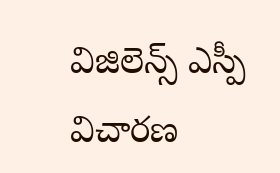విజిలెన్స్ ఎస్పీ విచారణ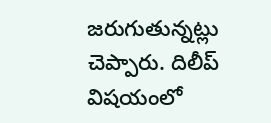జరుగుతున్నట్లు చెప్పారు. దిలీప్ విషయంలో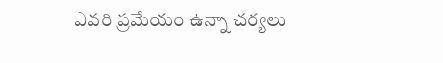ఎవరి ప్రమేయం ఉన్నా చర్యలు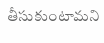తీసుకుంటామని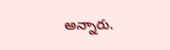అన్నారు.